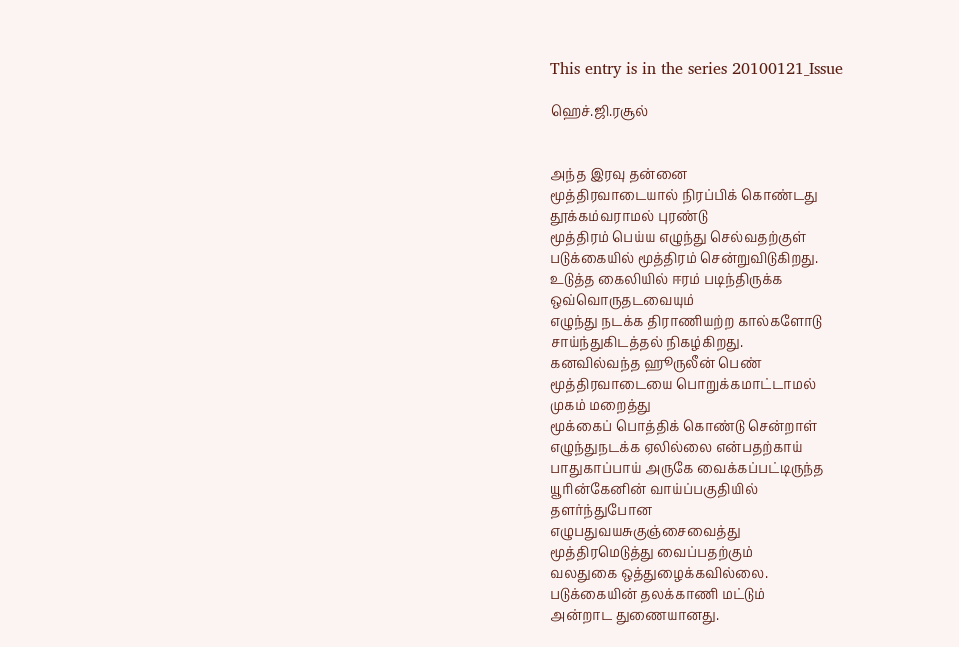This entry is in the series 20100121_Issue

ஹெச்.ஜி.ரசூல்


அந்த இரவு தன்னை
மூத்திரவாடையால் நிரப்பிக் கொண்டது
தூக்கம்வராமல் புரண்டு
மூத்திரம் பெய்ய எழுந்து செல்வதற்குள்
படுக்கையில் மூத்திரம் சென்றுவிடுகிறது.
உடுத்த கைலியில் ஈரம் படிந்திருக்க
ஒவ்வொருதடவையும்
எழுந்து நடக்க திராணியற்ற கால்களோடு
சாய்ந்துகிடத்தல் நிகழ்கிறது.
கனவில்வந்த ஹூருலீன் பெண்
மூத்திரவாடையை பொறுக்கமாட்டாமல்
முகம் மறைத்து
மூக்கைப் பொத்திக் கொண்டு சென்றாள்
எழுந்துநடக்க ஏலில்லை என்பதற்காய்
பாதுகாப்பாய் அருகே வைக்கப்பட்டிருந்த
யூரின்கேனின் வாய்ப்பகுதியில்
தளர்ந்துபோன
எழுபதுவயசுகுஞ்சைவைத்து
மூத்திரமெடுத்து வைப்பதற்கும்
வலதுகை ஒத்துழைக்கவில்லை.
படுக்கையின் தலக்காணி மட்டும்
அன்றாட துணையானது.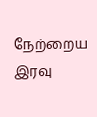நேற்றைய இரவு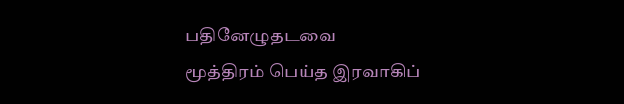பதினேழுதடவை
மூத்திரம் பெய்த இரவாகிப்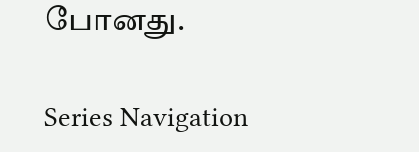போனது.

Series Navigation